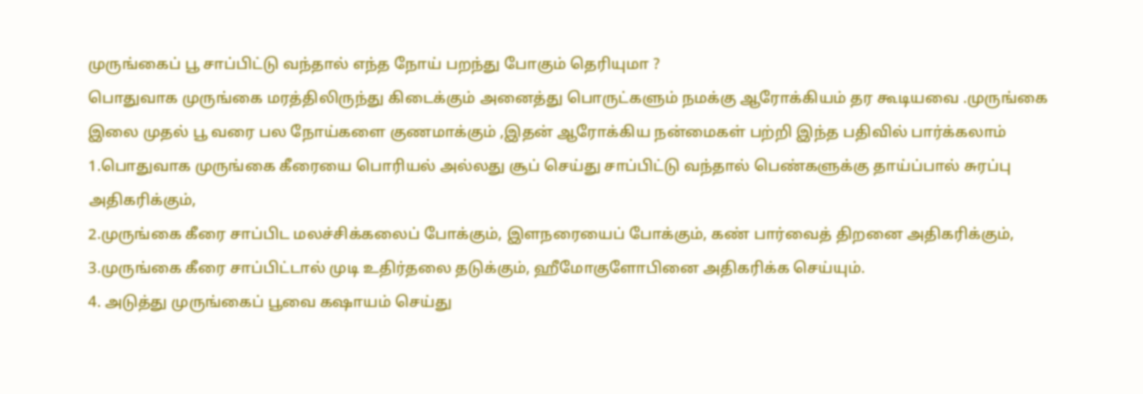முருங்கைப் பூ சாப்பிட்டு வந்தால் எந்த நோய் பறந்து போகும் தெரியுமா ?
பொதுவாக முருங்கை மரத்திலிருந்து கிடைக்கும் அனைத்து பொருட்களும் நமக்கு ஆரோக்கியம் தர கூடியவை .முருங்கை இலை முதல் பூ வரை பல நோய்களை குணமாக்கும் ,இதன் ஆரோக்கிய நன்மைகள் பற்றி இந்த பதிவில் பார்க்கலாம்
1.பொதுவாக முருங்கை கீரையை பொரியல் அல்லது சூப் செய்து சாப்பிட்டு வந்தால் பெண்களுக்கு தாய்ப்பால் சுரப்பு அதிகரிக்கும்,
2.முருங்கை கீரை சாப்பிட மலச்சிக்கலைப் போக்கும், இளநரையைப் போக்கும், கண் பார்வைத் திறனை அதிகரிக்கும்,
3.முருங்கை கீரை சாப்பிட்டால் முடி உதிர்தலை தடுக்கும், ஹீமோகுளோபினை அதிகரிக்க செய்யும்.
4. அடுத்து முருங்கைப் பூவை கஷாயம் செய்து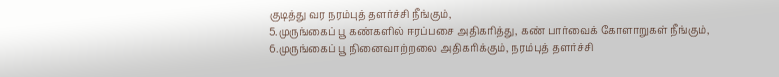குடித்து வர நரம்புத் தளர்ச்சி நீங்கும்,
5.முருங்கைப் பூ கண்களில் ஈரப்பசை அதிகரித்து, கண் பார்வைக் கோளாறுகள் நீங்கும்,
6.முருங்கைப் பூ நினைவாற்றலை அதிகரிக்கும், நரம்புத் தளர்ச்சி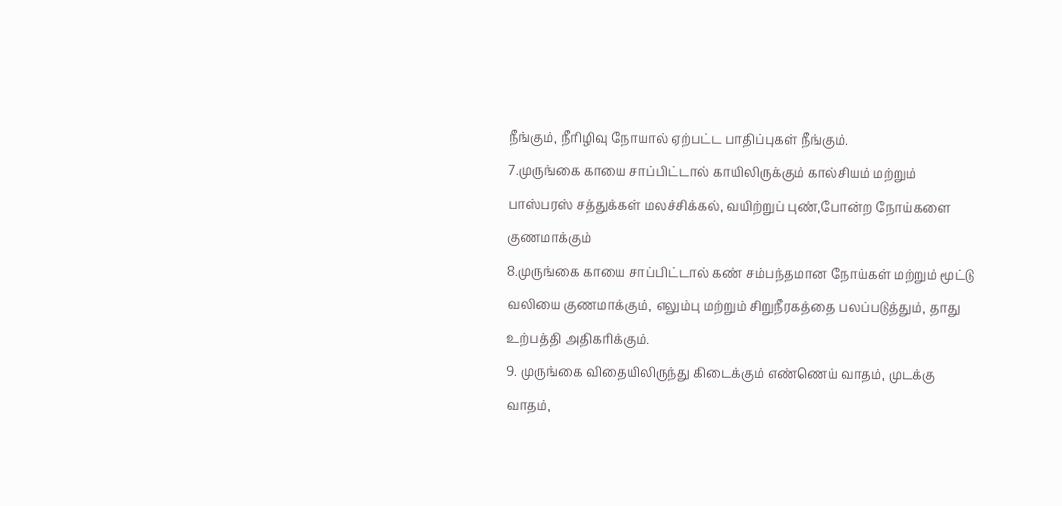நீங்கும், நீரிழிவு நோயால் ஏற்பட்ட பாதிப்புகள் நீங்கும்.
7.முருங்கை காயை சாப்பிட்டால் காயிலிருக்கும் கால்சியம் மற்றும் பாஸ்பரஸ் சத்துக்கள் மலச்சிக்கல், வயிற்றுப் புண்,போன்ற நோய்களை குணமாக்கும்
8.முருங்கை காயை சாப்பிட்டால் கண் சம்பந்தமான நோய்கள் மற்றும் மூட்டு வலியை குணமாக்கும், எலும்பு மற்றும் சிறுநீரகத்தை பலப்படுத்தும், தாது உற்பத்தி அதிகரிக்கும்.
9. முருங்கை விதையிலிருந்து கிடைக்கும் எண்ணெய் வாதம், முடக்கு வாதம்,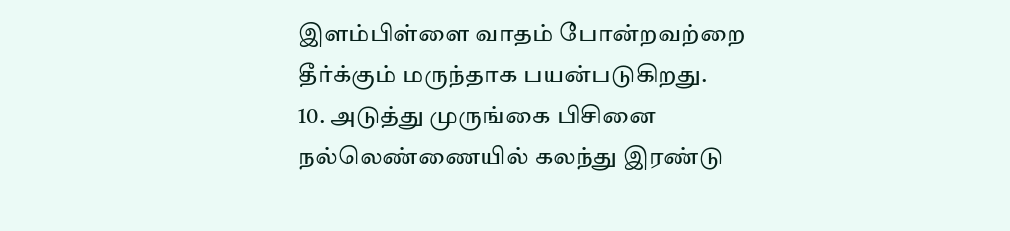இளம்பிள்ளை வாதம் போன்றவற்றை தீர்க்கும் மருந்தாக பயன்படுகிறது.
10. அடுத்து முருங்கை பிசினை நல்லெண்ணையில் கலந்து இரண்டு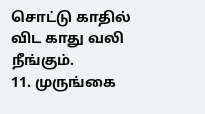சொட்டு காதில் விட காது வலி நீங்கும்.
11. முருங்கை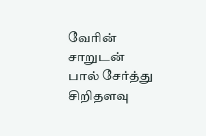வேரின் சாறுடன் பால் சேர்த்து சிறிதளவு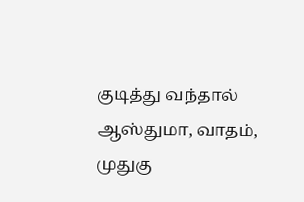குடித்து வந்தால் ஆஸ்துமா, வாதம், முதுகு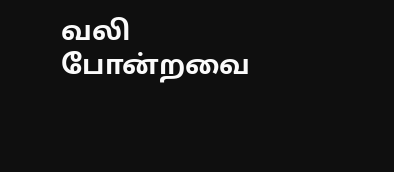வலி போன்றவை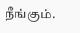நீங்கும்.